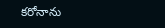కరోనాను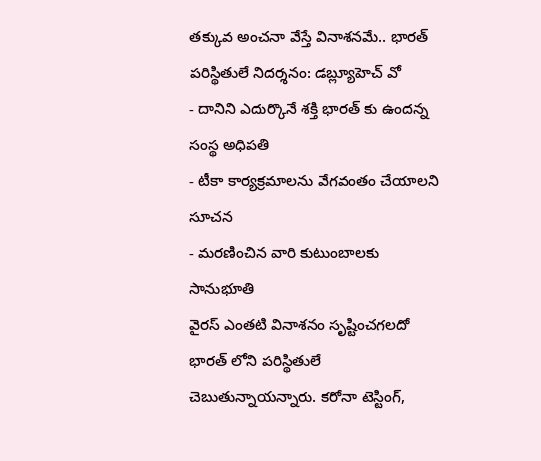తక్కువ అంచనా వేస్తే వినాశనమే.. భారత్ పరిస్థితులే నిదర్శనం: డబ్ల్యూహెచ్ వో
- దానిని ఎదుర్కొనే శక్తి భారత్ కు ఉందన్న సంస్థ అధిపతి
- టీకా కార్యక్రమాలను వేగవంతం చేయాలని సూచన
- మరణించిన వారి కుటుంబాలకు సానుభూతి
వైరస్ ఎంతటి వినాశనం సృష్టించగలదో భారత్ లోని పరిస్థితులే చెబుతున్నాయన్నారు. కరోనా టెస్టింగ్,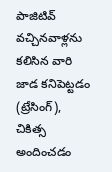పాజిటివ్ వచ్చినవాళ్లను కలిసిన వారి జాడ కనిపెట్టడం (ట్రేసింగ్), చికిత్స అందించడం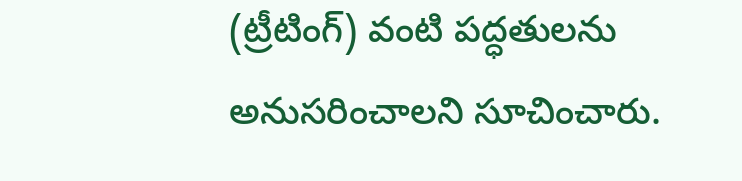(ట్రీటింగ్) వంటి పద్ధతులను అనుసరించాలని సూచించారు.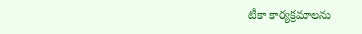టీకా కార్యక్రమాలను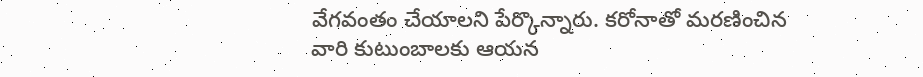వేగవంతం చేయాలని పేర్కొన్నారు. కరోనాతో మరణించిన వారి కుటుంబాలకు ఆయన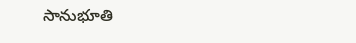సానుభూతి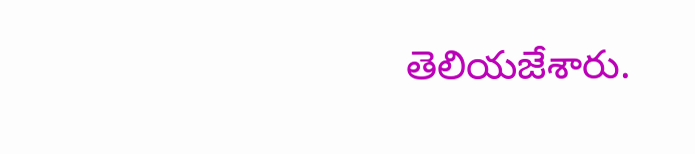తెలియజేశారు.